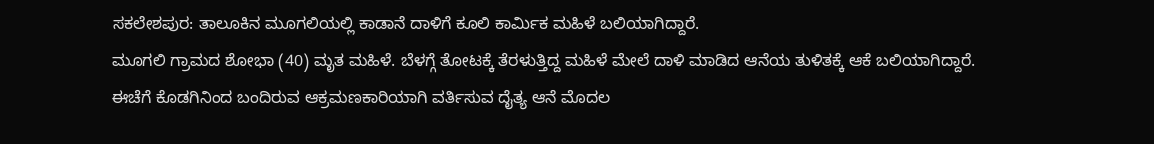ಸಕಲೇಶಪುರ: ತಾಲೂಕಿನ ಮೂಗಲಿಯಲ್ಲಿ ಕಾಡಾನೆ ದಾಳಿಗೆ ಕೂಲಿ ಕಾರ್ಮಿಕ ಮಹಿಳೆ ಬಲಿಯಾಗಿದ್ದಾರೆ.
ಮೂಗಲಿ ಗ್ರಾಮದ ಶೋಭಾ (40) ಮೃತ ಮಹಿಳೆ. ಬೆಳಗ್ಗೆ ತೋಟಕ್ಕೆ ತೆರಳುತ್ತಿದ್ದ ಮಹಿಳೆ ಮೇಲೆ ದಾಳಿ ಮಾಡಿದ ಆನೆಯ ತುಳಿತಕ್ಕೆ ಆಕೆ ಬಲಿಯಾಗಿದ್ದಾರೆ.
ಈಚೆಗೆ ಕೊಡಗಿನಿಂದ ಬಂದಿರುವ ಆಕ್ರಮಣಕಾರಿಯಾಗಿ ವರ್ತಿಸುವ ದೈತ್ಯ ಆನೆ ಮೊದಲ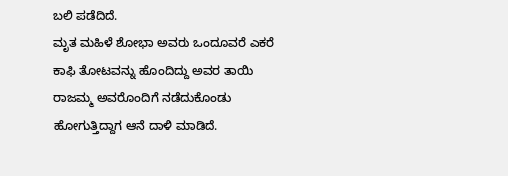ಬಲಿ ಪಡೆದಿದೆ.
ಮೃತ ಮಹಿಳೆ ಶೋಭಾ ಅವರು ಒಂದೂವರೆ ಎಕರೆ ಕಾಫಿ ತೋಟವನ್ನು ಹೊಂದಿದ್ದು ಅವರ ತಾಯಿ ರಾಜಮ್ಮ ಅವರೊಂದಿಗೆ ನಡೆದುಕೊಂಡು ಹೋಗುತ್ತಿದ್ದಾಗ ಆನೆ ದಾಳಿ ಮಾಡಿದೆ.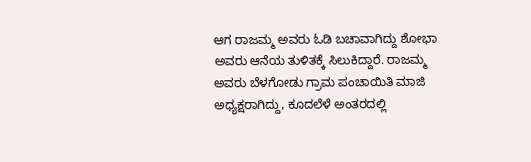ಆಗ ರಾಜಮ್ಮ ಅವರು ಓಡಿ ಬಚಾವಾಗಿದ್ದು ಶೋಭಾ ಅವರು ಆನೆಯ ತುಳಿತಕ್ಕೆ ಸಿಲುಕಿದ್ದಾರೆ. ರಾಜಮ್ಮ ಅವರು ಬೆಳಗೋಡು ಗ್ರಾಮ ಪಂಚಾಯಿತಿ ಮಾಜಿ ಅಧ್ಯಕ್ಷರಾಗಿದ್ದು, ಕೂದಲೆಳೆ ಅಂತರದಲ್ಲಿ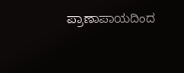ಪ್ರಾಣಾಪಾಯದಿಂದ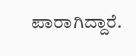ಪಾರಾಗಿದ್ದಾರೆ.